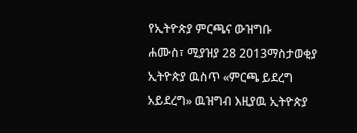የኢትዮጵያ ምርጫና ውዝግቡ
ሐሙስ፣ ሚያዝያ 28 2013ማስታወቂያ
ኢትዮጵያ ዉስጥ «ምርጫ ይደረግ አይደረግ» ዉዝግብ እዚያዉ ኢትዮጵያ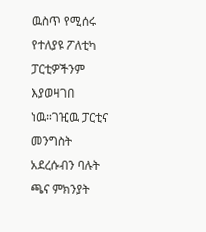ዉስጥ የሚሰሩ የተለያዩ ፖለቲካ ፓርቲዎችንም እያወዛገበ ነዉ።ገዢዉ ፓርቲና መንግስት አደረሱብን ባሉት ጫና ምክንያት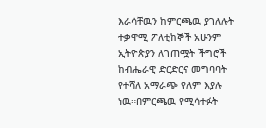እራሳቸዉን ከምርጫዉ ያገለሉት ተቃዋሚ ፖለቲከኞች አሁንም ኢትዮጵያን ለገጠሟት ችግሮች ከብሔራዊ ድርድርና መግባባት የተሻለ አማራጭ የለም እያሉ ነዉ።በምርጫዉ የሚሳተፉት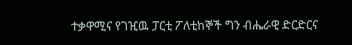ተቃዋሚና የገዢዉ ፓርቲ ፖለቲከኞች ግን ብሔራዊ ድርድርና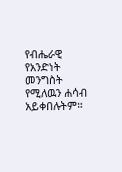የብሔራዊ የአንድነት መንግስት የሚለዉን ሐሳብ አይቀበሉትም።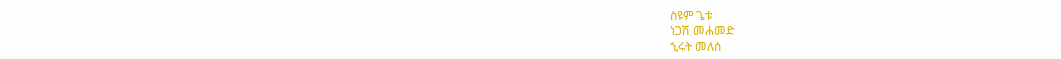ስዩም ጌቱ
ነጋሽ መሐመድ
ኂሩት መለሰ